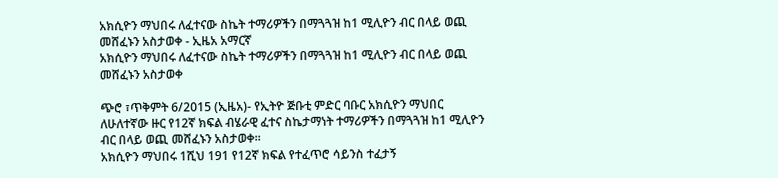አክሲዮን ማህበሩ ለፈተናው ስኬት ተማሪዎችን በማጓጓዝ ከ1 ሚሊዮን ብር በላይ ወጪ መሸፈኑን አስታወቀ - ኢዜአ አማርኛ
አክሲዮን ማህበሩ ለፈተናው ስኬት ተማሪዎችን በማጓጓዝ ከ1 ሚሊዮን ብር በላይ ወጪ መሸፈኑን አስታወቀ

ጭሮ ፣ጥቅምት 6/2015 (ኢዜአ)- የኢትዮ ጅቡቲ ምድር ባቡር አክሲዮን ማህበር ለሁለተኛው ዙር የ12ኛ ክፍል ብሄራዊ ፈተና ስኬታማነት ተማሪዎችን በማጓጓዝ ከ1 ሚሊዮን ብር በላይ ወጪ መሸፈኑን አስታወቀ።
አክሲዮን ማህበሩ 1ሺህ 191 የ12ኛ ክፍል የተፈጥሮ ሳይንስ ተፈታኝ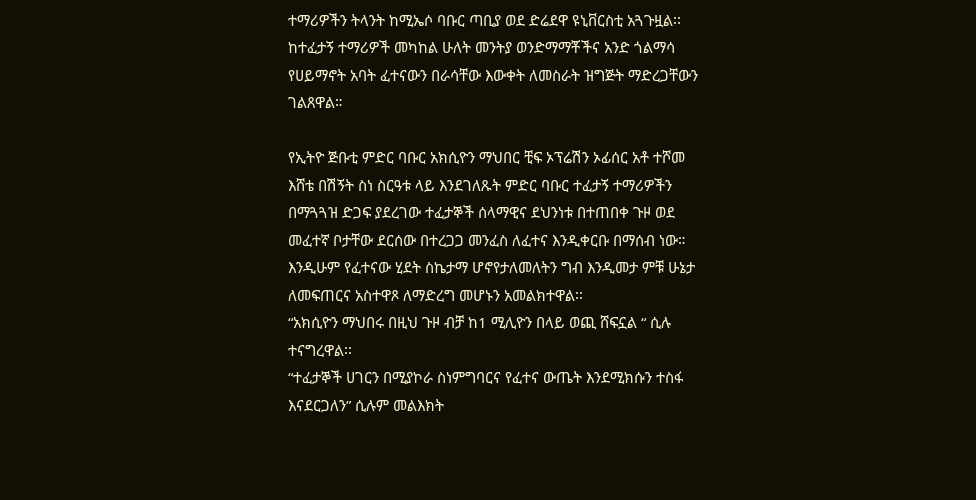ተማሪዎችን ትላንት ከሚኤሶ ባቡር ጣቢያ ወደ ድሬደዋ ዩኒቨርስቲ አጓጉዟል፡፡
ከተፈታኝ ተማሪዎች መካከል ሁለት መንትያ ወንድማማቾችና አንድ ጎልማሳ የሀይማኖት አባት ፈተናውን በራሳቸው እውቀት ለመስራት ዝግጅት ማድረጋቸውን ገልጸዋል።

የኢትዮ ጅቡቲ ምድር ባቡር አክሲዮን ማህበር ቺፍ ኦፕሬሽን ኦፊሰር አቶ ተሾመ እሸቴ በሽኝት ስነ ስርዓቱ ላይ እንደገለጹት ምድር ባቡር ተፈታኝ ተማሪዎችን በማጓጓዝ ድጋፍ ያደረገው ተፈታኞች ሰላማዊና ደህንነቱ በተጠበቀ ጉዞ ወደ መፈተኛ ቦታቸው ደርሰው በተረጋጋ መንፈስ ለፈተና እንዲቀርቡ በማሰብ ነው።
እንዲሁም የፈተናው ሂደት ስኬታማ ሆኖየታለመለትን ግብ እንዲመታ ምቹ ሁኔታ ለመፍጠርና አስተዋጾ ለማድረግ መሆኑን አመልክተዋል፡፡
“አክሲዮን ማህበሩ በዚህ ጉዞ ብቻ ከ1 ሚሊዮን በላይ ወጪ ሸፍኗል “ ሲሉ ተናግረዋል፡፡
“ተፈታኞች ሀገርን በሚያኮራ ስነምግባርና የፈተና ውጤት እንደሚክሱን ተስፋ እናደርጋለን” ሲሉም መልእክት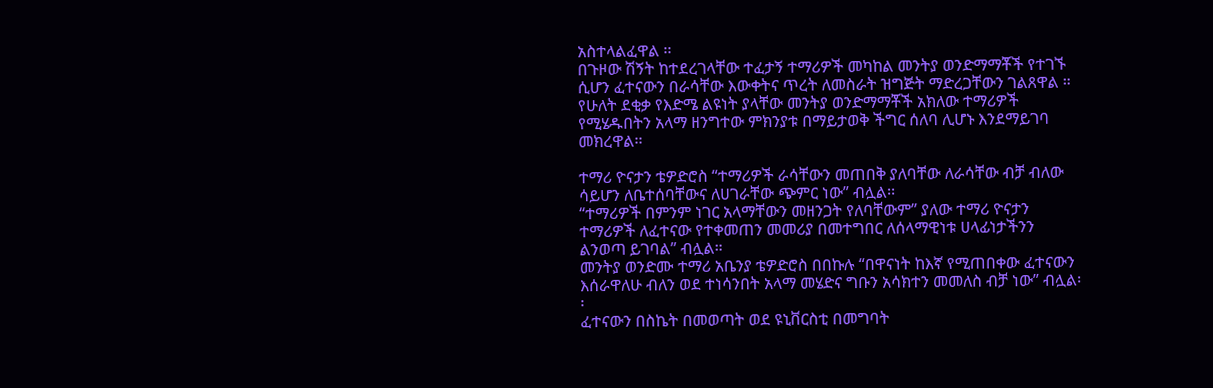አስተላልፈዋል ፡፡
በጉዞው ሽኝት ከተደረገላቸው ተፈታኝ ተማሪዎች መካከል መንትያ ወንድማማቾች የተገኙ ሲሆን ፈተናውን በራሳቸው እውቀትና ጥረት ለመስራት ዝግጅት ማድረጋቸውን ገልጸዋል ።
የሁለት ደቂቃ የእድሜ ልዩነት ያላቸው መንትያ ወንድማማቾች አክለው ተማሪዎች የሚሄዱበትን አላማ ዘንግተው ምክንያቱ በማይታወቅ ችግር ሰለባ ሊሆኑ እንደማይገባ መክረዋል፡፡

ተማሪ ዮናታን ቴዎድሮስ “ተማሪዎች ራሳቸውን መጠበቅ ያለባቸው ለራሳቸው ብቻ ብለው ሳይሆን ለቤተሰባቸውና ለሀገራቸው ጭምር ነው” ብሏል፡፡
“ተማሪዎች በምንም ነገር አላማቸውን መዘንጋት የለባቸውም” ያለው ተማሪ ዮናታን ተማሪዎች ለፈተናው የተቀመጠን መመሪያ በመተግበር ለሰላማዊነቱ ሀላፊነታችንን ልንወጣ ይገባል” ብሏል።
መንትያ ወንድሙ ተማሪ አቤንያ ቴዎድሮስ በበኩሉ “በዋናነት ከእኛ የሚጠበቀው ፈተናውን እሰራዋለሁ ብለን ወደ ተነሳንበት አላማ መሄድና ግቡን አሳክተን መመለስ ብቻ ነው” ብሏል፡፡
ፈተናውን በስኬት በመወጣት ወደ ዩኒቨርስቲ በመግባት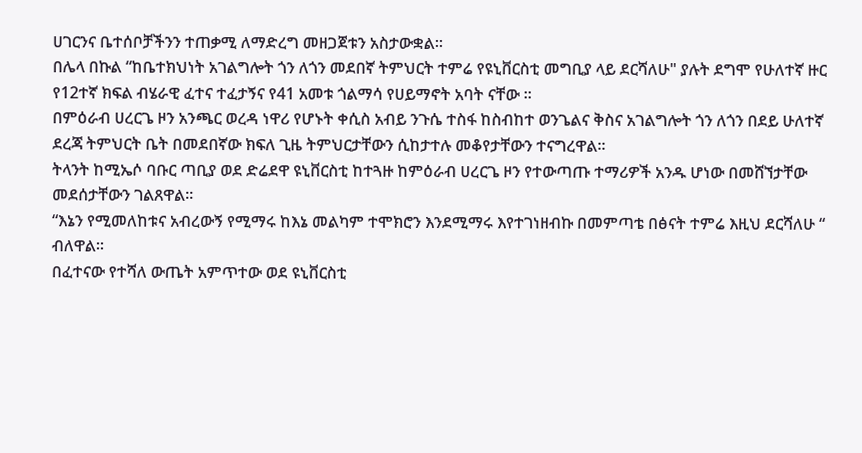ሀገርንና ቤተሰቦቻችንን ተጠቃሚ ለማድረግ መዘጋጀቱን አስታውቋል።
በሌላ በኩል “ከቤተክህነት አገልግሎት ጎን ለጎን መደበኛ ትምህርት ተምሬ የዩኒቨርስቲ መግቢያ ላይ ደርሻለሁ" ያሉት ደግሞ የሁለተኛ ዙር የ12ተኛ ክፍል ብሄራዊ ፈተና ተፈታኝና የ41 አመቱ ጎልማሳ የሀይማኖት አባት ናቸው ፡፡
በምዕራብ ሀረርጌ ዞን አንጫር ወረዳ ነዋሪ የሆኑት ቀሲስ አብይ ንጉሴ ተስፋ ከስብከተ ወንጌልና ቅስና አገልግሎት ጎን ለጎን በደይ ሁለተኛ ደረጃ ትምህርት ቤት በመደበኛው ክፍለ ጊዜ ትምህርታቸውን ሲከታተሉ መቆየታቸውን ተናግረዋል፡፡
ትላንት ከሚኤሶ ባቡር ጣቢያ ወደ ድሬደዋ ዩኒቨርስቲ ከተጓዙ ከምዕራብ ሀረርጌ ዞን የተውጣጡ ተማሪዎች አንዱ ሆነው በመሸኘታቸው መደሰታቸውን ገልጸዋል፡፡
“እኔን የሚመለከቱና አብረውኝ የሚማሩ ከእኔ መልካም ተሞክሮን እንደሚማሩ እየተገነዘብኩ በመምጣቴ በፅናት ተምሬ እዚህ ደርሻለሁ “ ብለዋል፡፡
በፈተናው የተሻለ ውጤት አምጥተው ወደ ዩኒቨርስቲ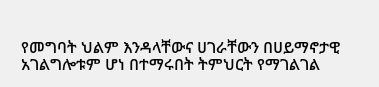የመግባት ህልም እንዳላቸውና ሀገራቸውን በሀይማኖታዊ አገልግሎቱም ሆነ በተማሩበት ትምህርት የማገልገል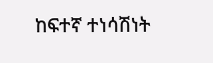ከፍተኛ ተነሳሽነት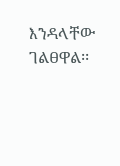እንዳላቸው ገልፀዋል፡፡